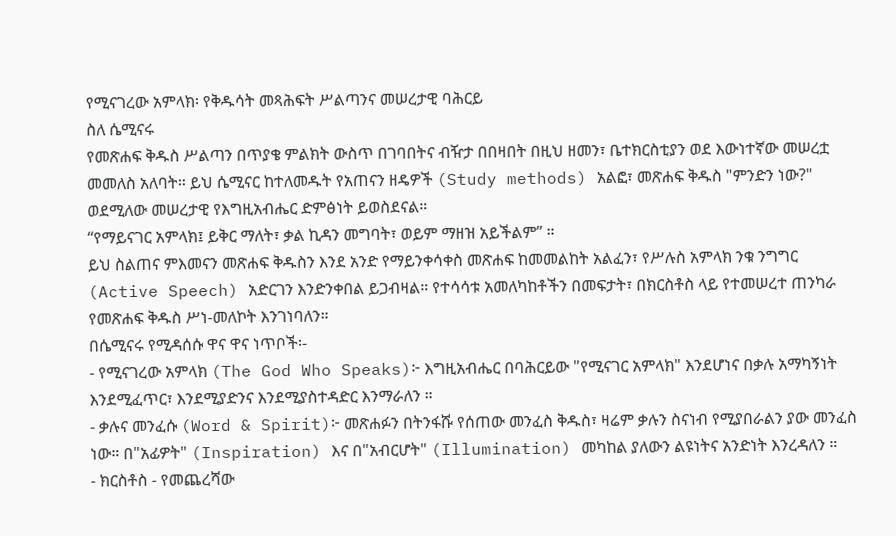የሚናገረው አምላክ፡ የቅዱሳት መጻሕፍት ሥልጣንና መሠረታዊ ባሕርይ
ስለ ሴሚናሩ
የመጽሐፍ ቅዱስ ሥልጣን በጥያቄ ምልክት ውስጥ በገባበትና ብዥታ በበዛበት በዚህ ዘመን፣ ቤተክርስቲያን ወደ እውነተኛው መሠረቷ መመለስ አለባት። ይህ ሴሚናር ከተለመዱት የአጠናን ዘዴዎች (Study methods) አልፎ፣ መጽሐፍ ቅዱስ "ምንድን ነው?" ወደሚለው መሠረታዊ የእግዚአብሔር ድምፅነት ይወስደናል።
“የማይናገር አምላክ፤ ይቅር ማለት፣ ቃል ኪዳን መግባት፣ ወይም ማዘዝ አይችልም” ።
ይህ ስልጠና ምእመናን መጽሐፍ ቅዱስን እንደ አንድ የማይንቀሳቀስ መጽሐፍ ከመመልከት አልፈን፣ የሥሉስ አምላክ ንቁ ንግግር (Active Speech) አድርገን እንድንቀበል ይጋብዛል። የተሳሳቱ አመለካከቶችን በመፍታት፣ በክርስቶስ ላይ የተመሠረተ ጠንካራ የመጽሐፍ ቅዱስ ሥነ-መለኮት እንገነባለን።
በሴሚናሩ የሚዳሰሱ ዋና ዋና ነጥቦች፡-
- የሚናገረው አምላክ (The God Who Speaks)፦ እግዚአብሔር በባሕርይው "የሚናገር አምላክ" እንደሆነና በቃሉ አማካኝነት እንደሚፈጥር፣ እንደሚያድንና እንደሚያስተዳድር እንማራለን ።
- ቃሉና መንፈሱ (Word & Spirit)፦ መጽሐፉን በትንፋሹ የሰጠው መንፈስ ቅዱስ፣ ዛሬም ቃሉን ስናነብ የሚያበራልን ያው መንፈስ ነው። በ"አፊዎት" (Inspiration) እና በ"አብርሆት" (Illumination) መካከል ያለውን ልዩነትና አንድነት እንረዳለን ።
- ክርስቶስ - የመጨረሻው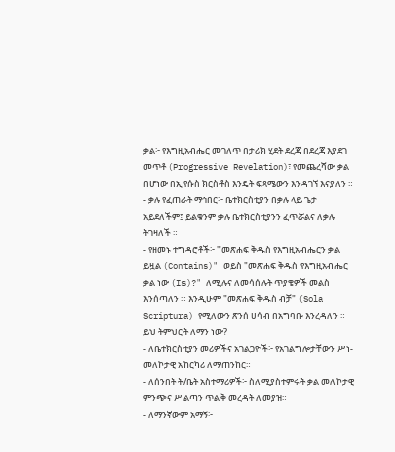ቃል፦ የእግዚአብሔር መገለጥ በታሪክ ሂደት ደረጃ በደረጃ እያደገ መጥቶ (Progressive Revelation)፣ የመጨረሻው ቃል በሆነው በኢየሱስ ክርስቶስ እንዴት ፍጻሜውን እንዳገኘ እናያለን ።
- ቃሉ የፈጠራት ማኅበር፦ ቤተክርስቲያን በቃሉ ላይ ጌታ አይደለችም፤ ይልቁንም ቃሉ ቤተክርስቲያንን ፈጥሯልና ለቃሉ ትገዛለች ።
- የዘመኑ ተግዳሮቶች፦ "መጽሐፍ ቅዱስ የእግዚአብሔርን ቃል ይዟል (Contains)" ወይስ "መጽሐፍ ቅዱስ የእግዚአብሔር ቃል ነው (Is)?" ለሚሉና ለመሳሰሉት ጥያቄዎች መልስ እንሰጣለን ። እንዲሁም "መጽሐፍ ቅዱስ ብቻ" (Sola Scriptura) የሚለውን ጽንሰ ሀሳብ በአግባቡ እንረዳለን ።
ይህ ትምህርት ለማን ነው?
- ለቤተክርስቲያን መሪዎችና አገልጋዮች፦ የአገልግሎታቸውን ሥነ-መለኮታዊ አከርካሪ ለማጠንከር።
- ለሰንበት ት/ቤት አስተማሪዎች፦ ስለሚያስተምሩት ቃል መለኮታዊ ምንጭና ሥልጣን ጥልቅ መረዳት ለመያዝ።
- ለማንኛውም አማኝ፦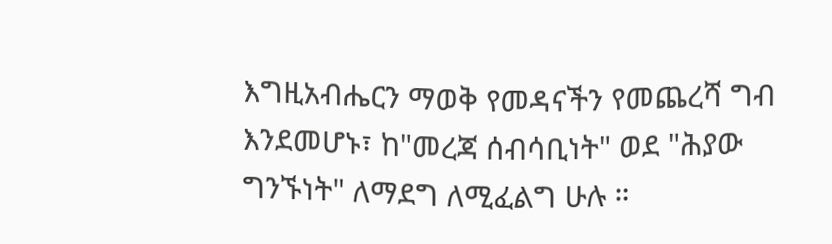እግዚአብሔርን ማወቅ የመዳናችን የመጨረሻ ግብ እንደመሆኑ፣ ከ"መረጃ ሰብሳቢነት" ወደ "ሕያው ግንኙነት" ለማደግ ለሚፈልግ ሁሉ ።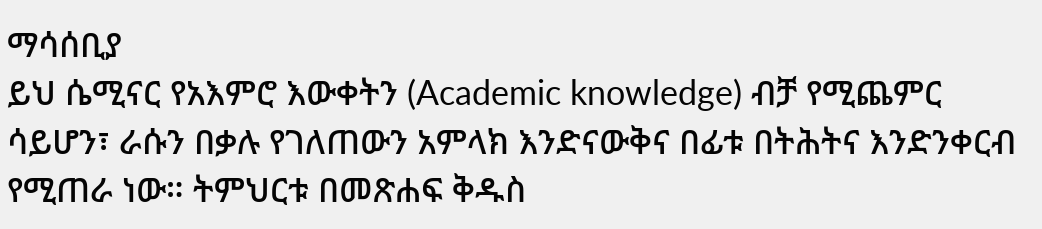ማሳሰቢያ
ይህ ሴሚናር የአእምሮ እውቀትን (Academic knowledge) ብቻ የሚጨምር ሳይሆን፣ ራሱን በቃሉ የገለጠውን አምላክ እንድናውቅና በፊቱ በትሕትና እንድንቀርብ የሚጠራ ነው። ትምህርቱ በመጽሐፍ ቅዱስ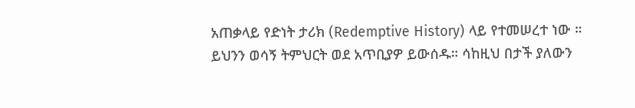አጠቃላይ የድነት ታሪክ (Redemptive History) ላይ የተመሠረተ ነው ።
ይህንን ወሳኝ ትምህርት ወደ አጥቢያዎ ይውሰዱ። ሳከዚህ በታች ያለውን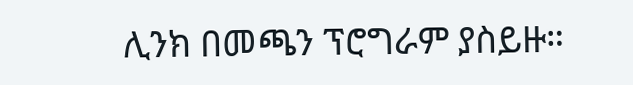ሊንክ በመጫን ፕሮግራም ያስይዙ።